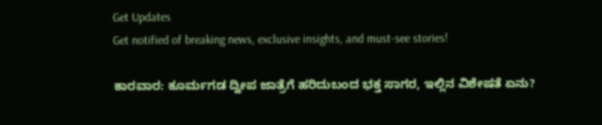Get Updates
Get notified of breaking news, exclusive insights, and must-see stories!

ಕಾರವಾರ: ಕೂರ್ಮಗಡ ದ್ವೀಪ ಜಾತ್ರೆಗೆ ಹರಿದುಬಂದ ಭಕ್ತ ಸಾಗರ, ಇಲ್ಲಿನ ವಿಶೇಷತೆ ಏನು?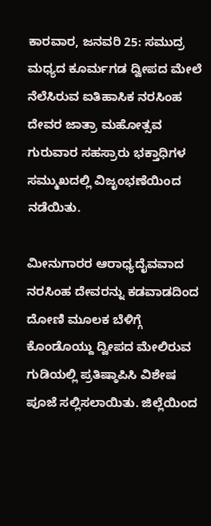ಕಾರವಾರ, ಜನವರಿ 25: ಸಮುದ್ರ ಮಧ್ಯದ ಕೂರ್ಮಗಡ ದ್ವೀಪದ ಮೇಲೆ ನೆಲೆಸಿರುವ ಐತಿಹಾಸಿಕ ನರಸಿಂಹ ದೇವರ ಜಾತ್ರಾ ಮಹೋತ್ಸವ ಗುರುವಾರ ಸಹಸ್ರಾರು ಭಕ್ತಾಧಿಗಳ ಸಮ್ಮುಖದಲ್ಲಿ ವಿಜೃಂಭಣೆಯಿಂದ ನಡೆಯಿತು.

ಮೀನುಗಾರರ ಆರಾಧ್ಯದೈವವಾದ ನರಸಿಂಹ ದೇವರನ್ನು ಕಡವಾಡದಿಂದ ದೋಣಿ ಮೂಲಕ ಬೆಳಿಗ್ಗೆ ಕೊಂಡೊಯ್ದು ದ್ವೀಪದ ಮೇಲಿರುವ ಗುಡಿಯಲ್ಲಿ ಪ್ರತಿಷ್ಠಾಪಿಸಿ ವಿಶೇಷ ಪೂಜೆ ಸಲ್ಲಿಸಲಾಯಿತು. ಜಿಲ್ಲೆಯಿಂದ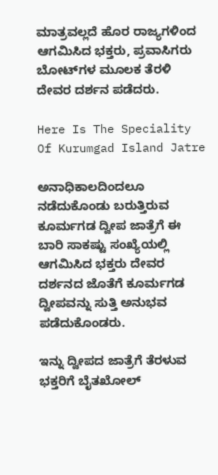ಮಾತ್ರವಲ್ಲದೆ ಹೊರ ರಾಜ್ಯಗಳಿಂದ ಆಗಮಿಸಿದ ಭಕ್ತರು, ಪ್ರವಾಸಿಗರು ಬೋಟ್‌ಗಳ ಮೂಲಕ ತೆರಳಿ ದೇವರ ದರ್ಶನ ಪಡೆದರು.

Here Is The Speciality Of Kurumgad Island Jatre

ಅನಾಧಿಕಾಲದಿಂದಲೂ ನಡೆದುಕೊಂಡು ಬರುತ್ತಿರುವ ಕೂರ್ಮಗಡ ದ್ವೀಪ ಜಾತ್ರೆಗೆ ಈ ಬಾರಿ ಸಾಕಷ್ಟು ಸಂಖ್ಯೆಯಲ್ಲಿ ಆಗಮಿಸಿದ ಭಕ್ತರು ದೇವರ ದರ್ಶನದ ಜೊತೆಗೆ ಕೂರ್ಮಗಡ ದ್ವೀಪವನ್ನು ಸುತ್ತಿ ಅನುಭವ ಪಡೆದುಕೊಂಡರು.

ಇನ್ನು ದ್ವೀಪದ ಜಾತ್ರೆಗೆ ತೆರಳುವ ಭಕ್ತರಿಗೆ ಬೈತಖೋಲ್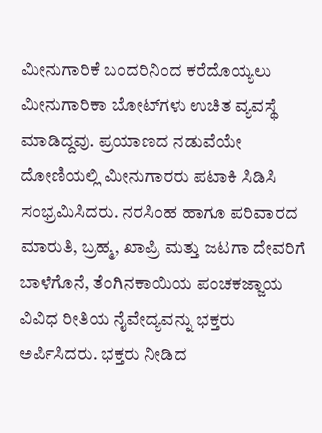ಮೀನುಗಾರಿಕೆ ಬಂದರಿನಿಂದ ಕರೆದೊಯ್ಯಲು ಮೀನುಗಾರಿಕಾ ಬೋಟ್‌ಗಳು ಉಚಿತ ವ್ಯವಸ್ಥೆ ಮಾಡಿದ್ದವು. ಪ್ರಯಾಣದ ನಡುವೆಯೇ ದೋಣಿಯಲ್ಲಿ ಮೀನುಗಾರರು ಪಟಾಕಿ ಸಿಡಿಸಿ ಸಂಭ್ರಮಿಸಿದರು. ನರಸಿಂಹ ಹಾಗೂ ಪರಿವಾರದ ಮಾರುತಿ, ಬ್ರಹ್ಮ, ಖಾಪ್ರಿ ಮತ್ತು ಜಟಗಾ ದೇವರಿಗೆ ಬಾಳೆಗೊನೆ, ತೆಂಗಿನಕಾಯಿಯ ಪಂಚಕಜ್ಜಾಯ ವಿವಿಧ ರೀತಿಯ ನೈವೇದ್ಯವನ್ನು ಭಕ್ತರು ಅರ್ಪಿಸಿದರು. ಭಕ್ತರು ನೀಡಿದ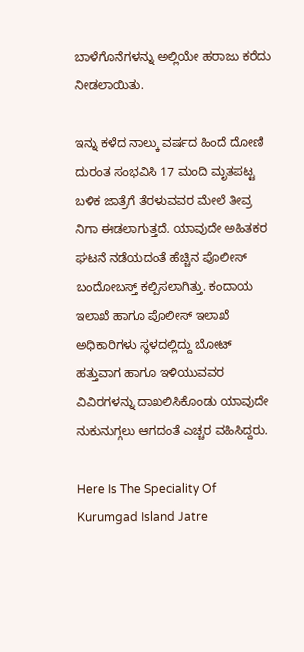ಬಾಳೆಗೊನೆಗಳನ್ನು ಅಲ್ಲಿಯೇ ಹರಾಜು ಕರೆದು ನೀಡಲಾಯಿತು.

ಇನ್ನು ಕಳೆದ ನಾಲ್ಕು ವರ್ಷದ ಹಿಂದೆ ದೋಣಿ ದುರಂತ ಸಂಭವಿಸಿ 17 ಮಂದಿ ಮೃತಪಟ್ಟ ಬಳಿಕ ಜಾತ್ರೆಗೆ ತೆರಳುವವರ ಮೇಲೆ ತೀವ್ರ ನಿಗಾ ಈಡಲಾಗುತ್ತದೆ. ಯಾವುದೇ ಅಹಿತಕರ ಘಟನೆ ನಡೆಯದಂತೆ ಹೆಚ್ಚಿನ ಪೊಲೀಸ್ ಬಂದೋಬಸ್ತ್ ಕಲ್ಪಿಸಲಾಗಿತ್ತು. ಕಂದಾಯ ಇಲಾಖೆ ಹಾಗೂ ಪೊಲೀಸ್ ಇಲಾಖೆ ಅಧಿಕಾರಿಗಳು ಸ್ಥಳದಲ್ಲಿದ್ದು ಬೋಟ್ ಹತ್ತುವಾಗ ಹಾಗೂ ಇಳಿಯುವವರ ವಿವಿರಗಳನ್ನು ದಾಖಲಿಸಿಕೊಂಡು ಯಾವುದೇ ನುಕುನುಗ್ಗಲು ಆಗದಂತೆ ಎಚ್ಚರ ವಹಿಸಿದ್ದರು.

Here Is The Speciality Of Kurumgad Island Jatre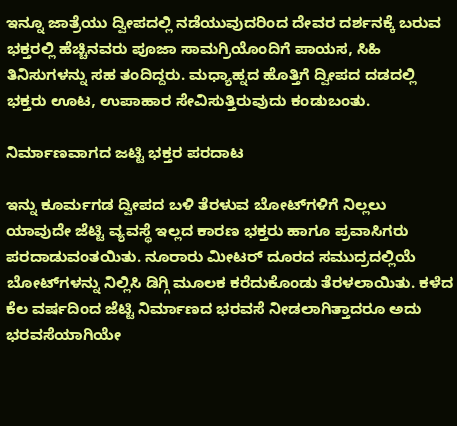ಇನ್ನೂ ಜಾತ್ರೆಯು ದ್ವೀಪದಲ್ಲಿ ನಡೆಯುವುದರಿಂದ ದೇವರ ದರ್ಶನಕ್ಕೆ ಬರುವ ಭಕ್ತರಲ್ಲಿ ಹೆಚ್ಚಿನವರು ಪೂಜಾ ಸಾಮಗ್ರಿಯೊಂದಿಗೆ ಪಾಯಸ, ಸಿಹಿ ತಿನಿಸುಗಳನ್ನು ಸಹ ತಂದಿದ್ದರು. ಮಧ್ಯಾಹ್ನದ ಹೊತ್ತಿಗೆ ದ್ವೀಪದ ದಡದಲ್ಲಿ ಭಕ್ತರು ಊಟ, ಉಪಾಹಾರ ಸೇವಿಸುತ್ತಿರುವುದು ಕಂಡುಬಂತು.

ನಿರ್ಮಾಣವಾಗದ ಜಟ್ಟಿ ಭಕ್ತರ ಪರದಾಟ

ಇನ್ನು ಕೂರ್ಮಗಡ ದ್ವೀಪದ ಬಳಿ ತೆರಳುವ ಬೋಟ್‌ಗಳಿಗೆ ನಿಲ್ಲಲು ಯಾವುದೇ ಜೆಟ್ಟಿ ವ್ಯವಸ್ಥೆ ಇಲ್ಲದ ಕಾರಣ ಭಕ್ತರು ಹಾಗೂ ಪ್ರವಾಸಿಗರು ಪರದಾಡುವಂತಯಿತು. ನೂರಾರು ಮೀಟರ್ ದೂರದ ಸಮುದ್ರದಲ್ಲಿಯೆ ಬೋಟ್‌ಗಳನ್ನು ನಿಲ್ಲಿಸಿ ಡಿಗ್ಗಿ ಮೂಲಕ ಕರೆದುಕೊಂಡು ತೆರಳಲಾಯಿತು. ಕಳೆದ ಕೆಲ ವರ್ಷದಿಂದ ಜೆಟ್ಟಿ ನಿರ್ಮಾಣದ ಭರವಸೆ ನೀಡಲಾಗಿತ್ತಾದರೂ ಅದು ಭರವಸೆಯಾಗಿಯೇ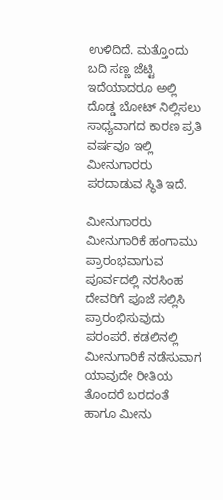ಉಳಿದಿದೆ. ಮತ್ತೊಂದು ಬದಿ ಸಣ್ಣ ಜೆಟ್ಟಿ ಇದೆಯಾದರೂ ಅಲ್ಲಿ ದೊಡ್ಡ ಬೋಟ್ ನಿಲ್ಲಿಸಲು ಸಾಧ್ಯವಾಗದ ಕಾರಣ ಪ್ರತಿ ವರ್ಷವೂ ಇಲ್ಲಿ ಮೀನುಗಾರರು ಪರದಾಡುವ ಸ್ಥಿತಿ ಇದೆ.

ಮೀನುಗಾರರು ಮೀನುಗಾರಿಕೆ ಹಂಗಾಮು ಪ್ರಾರಂಭವಾಗುವ ಪೂರ್ವದಲ್ಲಿ ನರಸಿಂಹ ದೇವರಿಗೆ ಪೂಜೆ ಸಲ್ಲಿಸಿ ಪ್ರಾರಂಭಿಸುವುದು ಪರಂಪರೆ. ಕಡಲಿನಲ್ಲಿ ಮೀನುಗಾರಿಕೆ ನಡೆಸುವಾಗ ಯಾವುದೇ ರೀತಿಯ ತೊಂದರೆ ಬರದಂತೆ ಹಾಗೂ ಮೀನು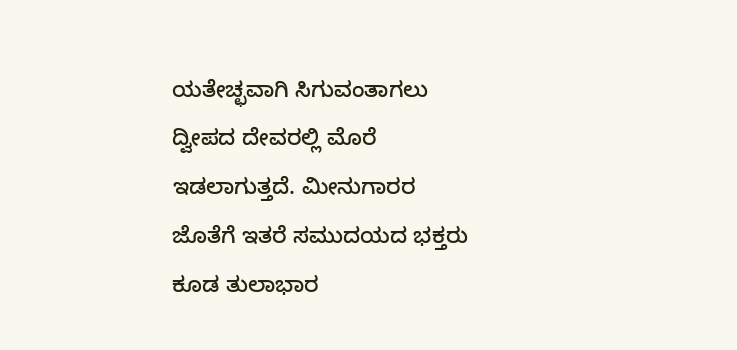ಯತೇಚ್ಛವಾಗಿ ಸಿಗುವಂತಾಗಲು ದ್ವೀಪದ ದೇವರಲ್ಲಿ ಮೊರೆ ಇಡಲಾಗುತ್ತದೆ. ಮೀನುಗಾರರ ಜೊತೆಗೆ ಇತರೆ ಸಮುದಯದ ಭಕ್ತರು ಕೂಡ ತುಲಾಭಾರ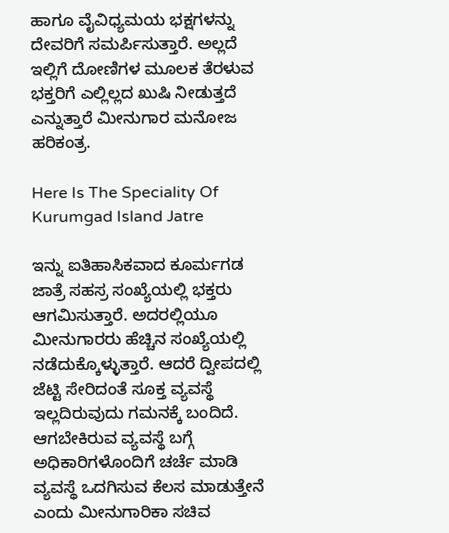ಹಾಗೂ ವೈವಿಧ್ಯಮಯ ಭಕ್ಷಗಳನ್ನು ದೇವರಿಗೆ ಸಮರ್ಪಿಸುತ್ತಾರೆ. ಅಲ್ಲದೆ ಇಲ್ಲಿಗೆ ದೋಣಿಗಳ ಮೂಲಕ ತೆರಳುವ ಭಕ್ತರಿಗೆ ಎಲ್ಲಿಲ್ಲದ ಖುಷಿ ನೀಡುತ್ತದೆ ಎನ್ನುತ್ತಾರೆ ಮೀನುಗಾರ ಮನೋಜ ಹರಿಕಂತ್ರ.

Here Is The Speciality Of Kurumgad Island Jatre

ಇನ್ನು ಐತಿಹಾಸಿಕವಾದ ಕೂರ್ಮಗಡ ಜಾತ್ರೆ ಸಹಸ್ರ ಸಂಖ್ಯೆಯಲ್ಲಿ ಭಕ್ತರು ಆಗಮಿಸುತ್ತಾರೆ. ಅದರಲ್ಲಿಯೂ ಮೀನುಗಾರರು ಹೆಚ್ಚಿನ ಸಂಖ್ಯೆಯಲ್ಲಿ ನಡೆದುಕ್ಕೊಳ್ಳುತ್ತಾರೆ. ಆದರೆ ದ್ವೀಪದಲ್ಲಿ ಜೆಟ್ಟಿ ಸೇರಿದಂತೆ ಸೂಕ್ತ ವ್ಯವಸ್ಥೆ ಇಲ್ಲದಿರುವುದು ಗಮನಕ್ಕೆ ಬಂದಿದೆ. ಆಗಬೇಕಿರುವ ವ್ಯವಸ್ಥೆ ಬಗ್ಗೆ ಅಧಿಕಾರಿಗಳೊಂದಿಗೆ ಚರ್ಚೆ ಮಾಡಿ ವ್ಯವಸ್ಥೆ ಒದಗಿಸುವ ಕೆಲಸ ಮಾಡುತ್ತೇನೆ ಎಂದು ಮೀನುಗಾರಿಕಾ ಸಚಿವ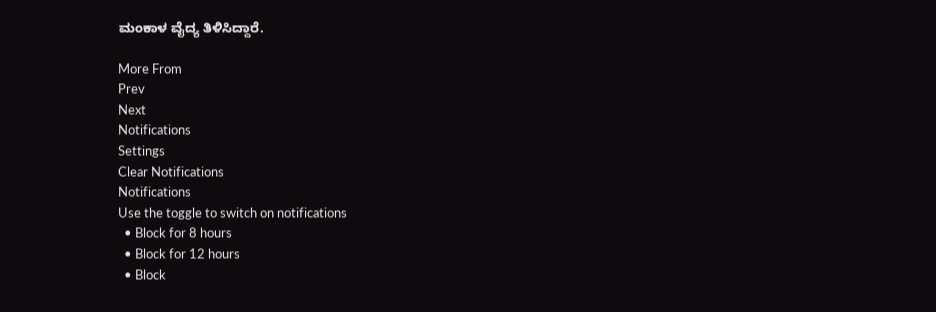ಮಂಕಾಳ ವೈದ್ಯ ತಿಳಿಸಿದ್ದಾರೆ.

More From
Prev
Next
Notifications
Settings
Clear Notifications
Notifications
Use the toggle to switch on notifications
  • Block for 8 hours
  • Block for 12 hours
  • Block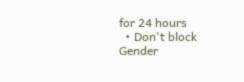for 24 hours
  • Don't block
Gender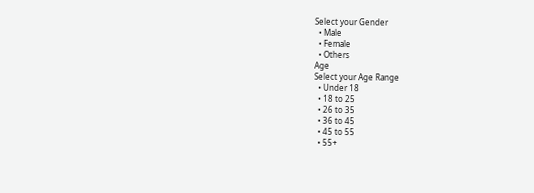Select your Gender
  • Male
  • Female
  • Others
Age
Select your Age Range
  • Under 18
  • 18 to 25
  • 26 to 35
  • 36 to 45
  • 45 to 55
  • 55+